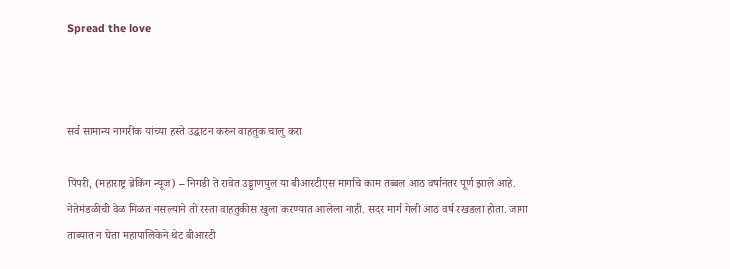Spread the love



सर्व सामान्य नागरीक यांच्या हस्ते उद्धाटन करुन वाहतुक चालु करा

पिंपरी, (महाराष्ट्र ब्रेकिंग न्यूज) – निगडी ते रावेत उड्डाणपुल या बीआरटीएस मार्गाचे काम तब्बल आठ वर्षानंतर पूर्ण झाले आहे. नेतेमंडळीची वेळ मिळत नसल्याने तो रस्ता वाहतुकीस खुला करण्यात आलेला नाही. सदर मार्ग गेली आठ वर्ष रखडला होता. जागा ताब्यात न घेता महापालिकेने थेट बीआरटी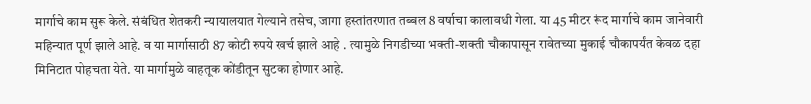मार्गाचे काम सुरू केले. संबंधित शेतकरी न्यायालयात गेल्याने तसेच, जागा हस्तांतरणात तब्बल 8 वर्षाचा कालावधी गेला. या 45 मीटर रूंद मार्गाचे काम जानेवारी महिन्यात पूर्ण झाले आहे. व या मार्गासाठी 87 कोटी रुपये खर्च झाले आहे . त्यामुळे निगडीच्या भक्ती-शक्ती चौकापासून रावेतच्या मुकाई चौकापर्यंत केवळ दहा मिनिटात पोहचता येते. या मार्गामुळे वाहतूक कोंडीतून सुटका होणार आहे.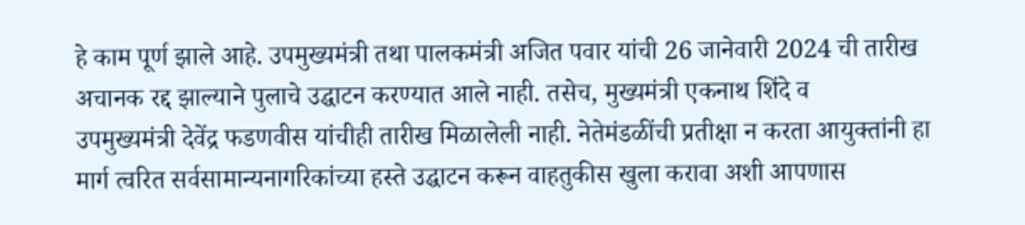हे काम पूर्ण झाले आहे. उपमुख्यमंत्री तथा पालकमंत्री अजित पवार यांची 26 जानेवारी 2024 ची तारीख अचानक रद्द झाल्याने पुलाचे उद्घाटन करण्यात आले नाही. तसेच, मुख्यमंत्री एकनाथ शिंदे व
उपमुख्यमंत्री देवेंद्र फडणवीस यांचीही तारीख मिळालेली नाही. नेतेमंडळींची प्रतीक्षा न करता आयुक्तांनी हा मार्ग त्वरित सर्वसामान्यनागरिकांच्या हस्ते उद्घाटन करून वाहतुकीस खुला करावा अशी आपणास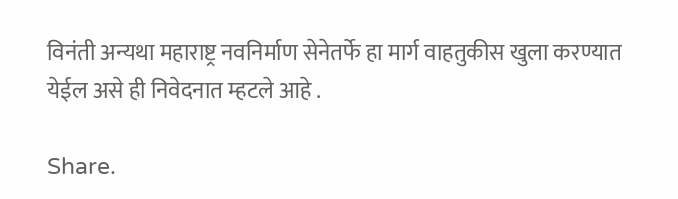विनंती अन्यथा महाराष्ट्र नवनिर्माण सेनेतर्फे हा मार्ग वाहतुकीस खुला करण्यात येईल असे ही निवेदनात म्हटले आहे .

Share.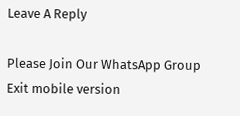Leave A Reply

Please Join Our WhatsApp Group
Exit mobile version